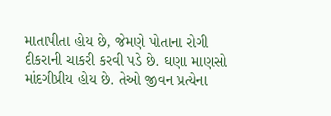માતાપીતા હોય છે, જેમણે પોતાના રોગી દીકરાની ચાકરી કરવી પડે છે. ઘણા માણસો માંદગીપ્રીય હોય છે. તેઓ જીવન પ્રત્યેના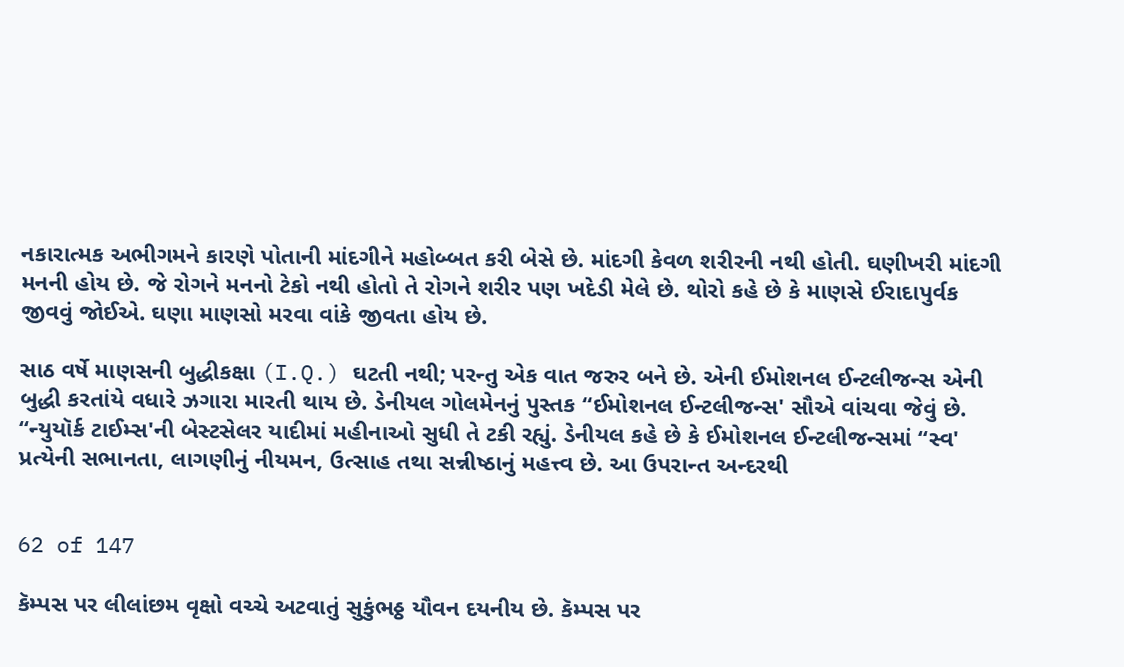નકારાત્મક અભીગમને કારણે પોતાની માંદગીને મહોબ્બત કરી બેસે છે. માંદગી કેવળ શરીરની નથી હોતી. ઘણીખરી માંદગી મનની હોય છે. જે રોગને મનનો ટેકો નથી હોતો તે રોગને શરીર પણ ખદેડી મેલે છે. થોરો કહે છે કે માણસે ઈરાદાપુર્વક જીવવું જોઈએ. ઘણા માણસો મરવા વાંકે જીવતા હોય છે.

સાઠ વર્ષે માણસની બુદ્ધીકક્ષા (I.Q.) ઘટતી નથી; પરન્તુ એક વાત જરુર બને છે. એની ઈમોશનલ ઈન્ટલીજન્સ એની બુદ્ધી કરતાંયે વધારે ઝગારા મારતી થાય છે. ડેનીયલ ગોલમેનનું પુસ્તક “ઈમોશનલ ઈન્ટલીજન્સ' સૌએ વાંચવા જેવું છે. “ન્યુયૉર્ક ટાઈમ્સ'ની બેસ્ટસેલર યાદીમાં મહીનાઓ સુધી તે ટકી રહ્યું. ડેનીયલ કહે છે કે ઈમોશનલ ઈન્ટલીજન્સમાં “સ્વ' પ્રત્યેની સભાનતા, લાગણીનું નીયમન, ઉત્સાહ તથા સન્નીષ્ઠાનું મહત્ત્વ છે. આ ઉપરાન્ત અન્દરથી


62 of 147

કૅમ્પસ પર લીલાંછમ વૃક્ષો વચ્ચે અટવાતું સુકુંભઠ્ઠ યૌવન દયનીય છે. કૅમ્પસ પર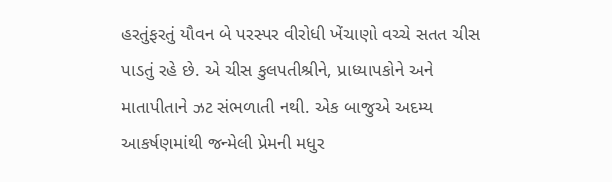હરતુંફરતું યૌવન બે પરસ્પર વીરોધી ખેંચાણો વચ્ચે સતત ચીસ પાડતું રહે છે. એ ચીસ કુલપતીશ્રીને, પ્રાધ્યાપકોને અને માતાપીતાને ઝટ સંભળાતી નથી. એક બાજુએ અદમ્ય આકર્ષણમાંથી જન્મેલી પ્રેમની મધુર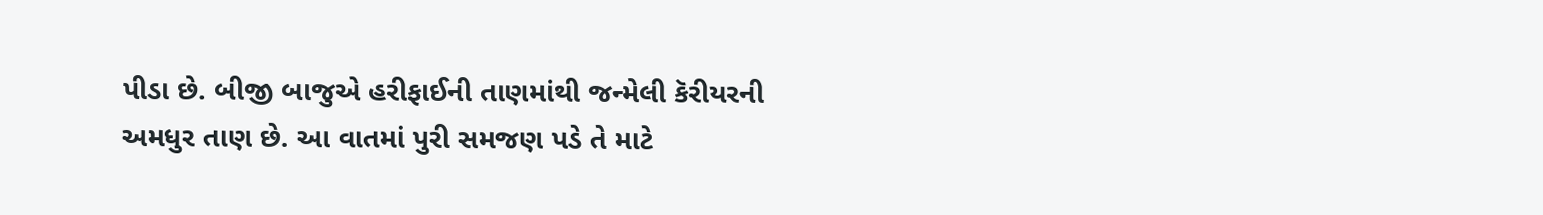પીડા છે. બીજી બાજુએ હરીફાઈની તાણમાંથી જન્મેલી કૅરીયરની અમધુર તાણ છે. આ વાતમાં પુરી સમજણ પડે તે માટે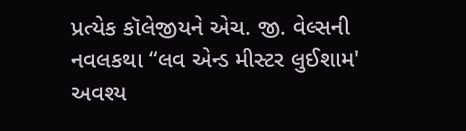પ્રત્યેક કૉલેજીયને એચ. જી. વેલ્સની નવલકથા “લવ એન્ડ મીસ્ટર લુઈશામ' અવશ્ય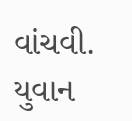વાંચવી. યુવાન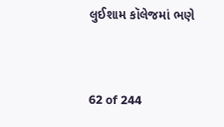લુઈશામ કૉલેજમાં ભણે


62 of 244